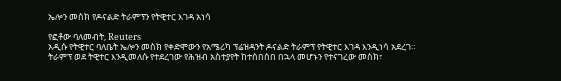ኤሎን መስክ የዶናልድ ትራምፕን የትዊተር እገዳ አነሳ

የፎቶው ባለመብት, Reuters
አዲሱ የትዊተር ባለቤት ኤሎን መስክ የቀድሞውን የአሜሪካ ፕሬዝዳንት ዶናልድ ትራምፕ የትዊተር እገዳ እንዲነሳ አደረገ።
ትራምፕ ወደ ትዊተር እንዲመለሱ የተደረገው የሕዝብ አስተያየት ከተሰበሰበ በኋላ መሆኑን የተናገረው መስክ፣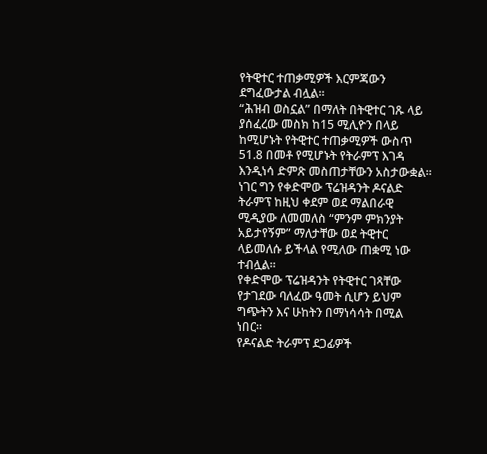የትዊተር ተጠቃሚዎች እርምጃውን ደግፈውታል ብሏል።
“ሕዝብ ወስኗል” በማለት በትዊተር ገጹ ላይ ያሰፈረው መስክ ከ15 ሚሊዮን በላይ ከሚሆኑት የትዊተር ተጠቃሚዎች ውስጥ 51.8 በመቶ የሚሆኑት የትራምፕ እገዳ እንዲነሳ ድምጽ መስጠታቸውን አስታውቋል።
ነገር ግን የቀድሞው ፕሬዝዳንት ዶናልድ ትራምፕ ከዚህ ቀደም ወደ ማልበራዊ ሚዲያው ለመመለስ “ምንም ምክንያት አይታየኝም” ማለታቸው ወደ ትዊተር ላይመለሱ ይችላል የሚለው ጠቋሚ ነው ተብሏል።
የቀድሞው ፕሬዝዳንት የትዊተር ገጻቸው የታገደው ባለፈው ዓመት ሲሆን ይህም ግጭትን እና ሁከትን በማነሳሳት በሚል ነበር።
የዶናልድ ትራምፕ ደጋፊዎች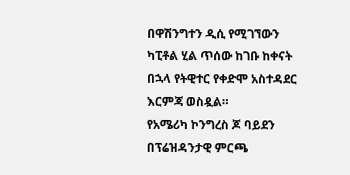በዋሽንግተን ዲሲ የሚገኘውን ካፒቶል ሂል ጥሰው ከገቡ ከቀናት በኋላ የትዊተር የቀድሞ አስተዳደር እርምጃ ወስዷል።
የአሜሪካ ኮንግረስ ጆ ባይደን በፕሬዝዳንታዊ ምርጫ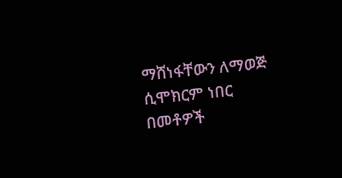ማሸነፋቸውን ለማወጅ ሲሞክርም ነበር በመቶዎች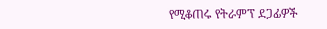የሚቆጠሩ የትራምፕ ደጋፊዎች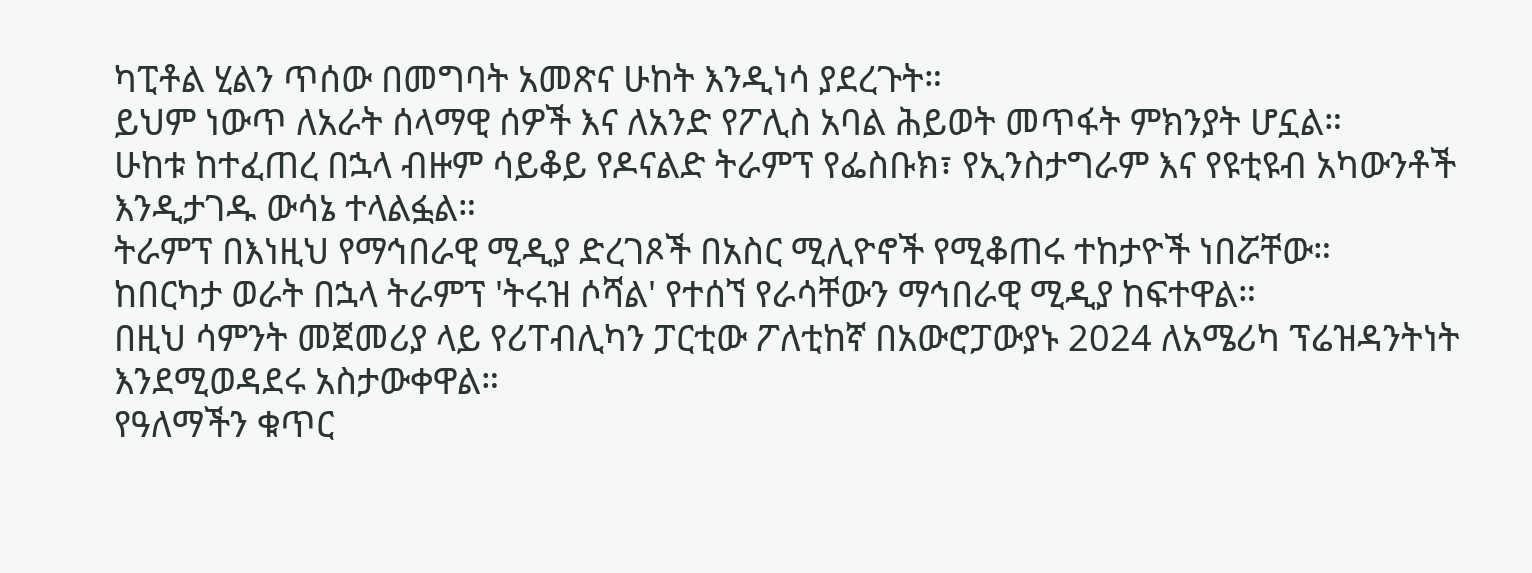ካፒቶል ሂልን ጥሰው በመግባት አመጽና ሁከት እንዲነሳ ያደረጉት።
ይህም ነውጥ ለአራት ሰላማዊ ሰዎች እና ለአንድ የፖሊስ አባል ሕይወት መጥፋት ምክንያት ሆኗል።
ሁከቱ ከተፈጠረ በኋላ ብዙም ሳይቆይ የዶናልድ ትራምፕ የፌስቡክ፣ የኢንስታግራም እና የዩቲዩብ አካውንቶች እንዲታገዱ ውሳኔ ተላልፏል።
ትራምፕ በእነዚህ የማኅበራዊ ሚዲያ ድረገጾች በአስር ሚሊዮኖች የሚቆጠሩ ተከታዮች ነበሯቸው።
ከበርካታ ወራት በኋላ ትራምፕ 'ትሩዝ ሶሻል' የተሰኘ የራሳቸውን ማኅበራዊ ሚዲያ ከፍተዋል።
በዚህ ሳምንት መጀመሪያ ላይ የሪፐብሊካን ፓርቲው ፖለቲከኛ በአውሮፓውያኑ 2024 ለአሜሪካ ፕሬዝዳንትነት እንደሚወዳደሩ አስታውቀዋል።
የዓለማችን ቁጥር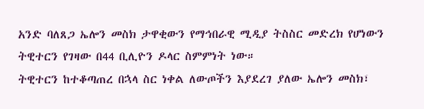አንድ ባለጸጋ ኤሎን መስክ ታዋቂውን የማኅበራዊ ሚዲያ ትስስር መድረክ የሆነውን ትዊተርን የገዛው በ44 ቢሊዮን ዶላር ስምምነት ነው።
ትዊተርን ከተቆጣጠረ በኋላ ስር ነቀል ለውጦችን እያደረገ ያለው ኤሎን መስክ፣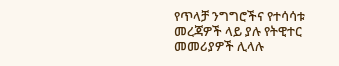የጥላቻ ንግግሮችና የተሳሳቱ መረጃዎች ላይ ያሉ የትዊተር መመሪያዎች ሊላሉ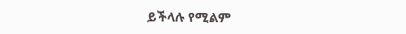ይችላሉ የሚልም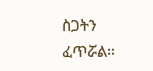ስጋትን ፈጥሯል።